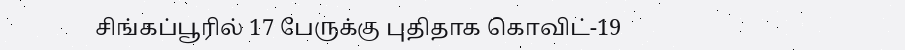சிங்கப்பூரில் 17 பேருக்கு புதிதாக கொவிட்-19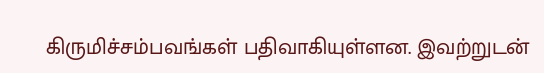கிருமிச்சம்பவங்கள் பதிவாகியுள்ளன. இவற்றுடன்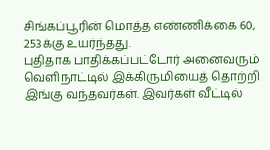சிங்கப்பூரின் மொத்த எண்ணிக்கை 60, 253க்கு உயர்ந்தது.
புதிதாக பாதிக்கப்பட்டோர் அனைவரும் வெளிநாட்டில் இக்கிருமியைத் தொற்றி இங்கு வந்தவர்கள். இவர்கள் வீட்டில்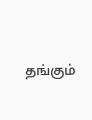தங்கும்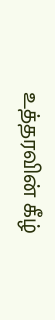உத்தரவின் கீழ்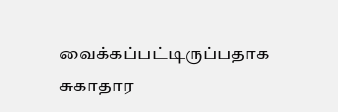வைக்கப்பட்டிருப்பதாக சுகாதார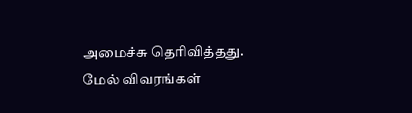அமைச்சு தெரிவித்தது.
மேல் விவரங்கள்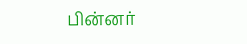பின்னர்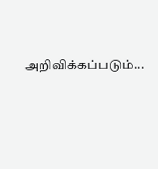அறிவிக்கப்படும்...